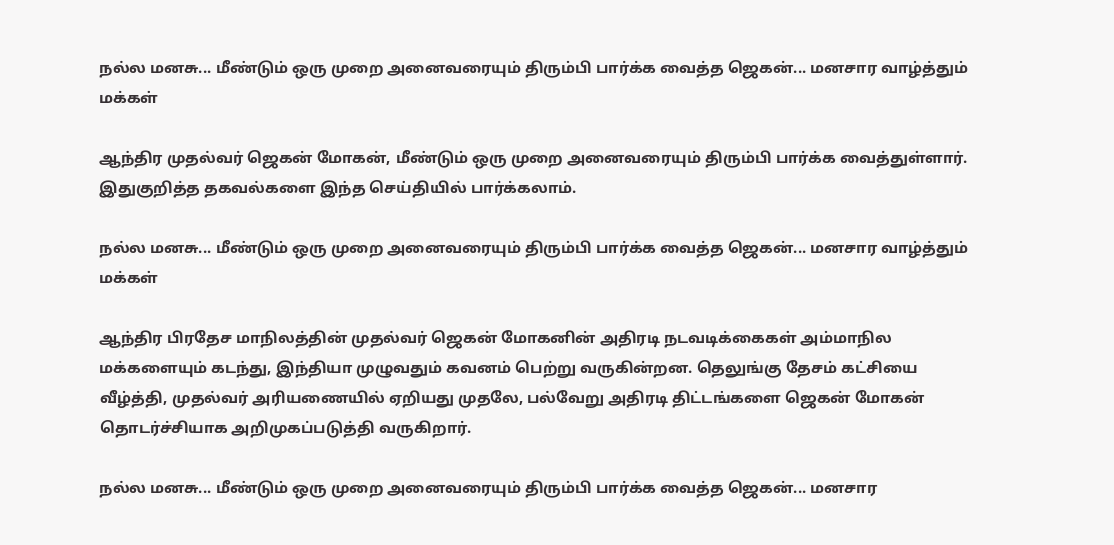நல்ல மனசு... மீண்டும் ஒரு முறை அனைவரையும் திரும்பி பார்க்க வைத்த ஜெகன்... மனசார வாழ்த்தும் மக்கள்

ஆந்திர முதல்வர் ஜெகன் மோகன், மீண்டும் ஒரு முறை அனைவரையும் திரும்பி பார்க்க வைத்துள்ளார். இதுகுறித்த தகவல்களை இந்த செய்தியில் பார்க்கலாம்.

நல்ல மனசு... மீண்டும் ஒரு முறை அனைவரையும் திரும்பி பார்க்க வைத்த ஜெகன்... மனசார வாழ்த்தும் மக்கள்

ஆந்திர பிரதேச மாநிலத்தின் முதல்வர் ஜெகன் மோகனின் அதிரடி நடவடிக்கைகள் அம்மாநில மக்களையும் கடந்து, இந்தியா முழுவதும் கவனம் பெற்று வருகின்றன. தெலுங்கு தேசம் கட்சியை வீழ்த்தி, முதல்வர் அரியணையில் ஏறியது முதலே, பல்வேறு அதிரடி திட்டங்களை ஜெகன் மோகன் தொடர்ச்சியாக அறிமுகப்படுத்தி வருகிறார்.

நல்ல மனசு... மீண்டும் ஒரு முறை அனைவரையும் திரும்பி பார்க்க வைத்த ஜெகன்... மனசார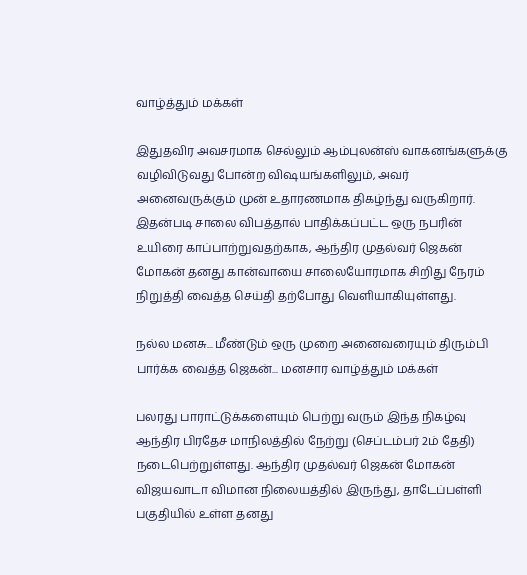வாழ்த்தும் மக்கள்

இதுதவிர அவசரமாக செல்லும் ஆம்புலன்ஸ் வாகனங்களுக்கு வழிவிடுவது போன்ற விஷயங்களிலும், அவர் அனைவருக்கும் முன் உதாரணமாக திகழ்ந்து வருகிறார். இதன்படி சாலை விபத்தால் பாதிக்கப்பட்ட ஒரு நபரின் உயிரை காப்பாற்றுவதற்காக, ஆந்திர முதல்வர் ஜெகன் மோகன் தனது கான்வாயை சாலையோரமாக சிறிது நேரம் நிறுத்தி வைத்த செய்தி தற்போது வெளியாகியுள்ளது.

நல்ல மனசு... மீண்டும் ஒரு முறை அனைவரையும் திரும்பி பார்க்க வைத்த ஜெகன்... மனசார வாழ்த்தும் மக்கள்

பலரது பாராட்டுக்களையும் பெற்று வரும் இந்த நிகழ்வு ஆந்திர பிரதேச மாநிலத்தில் நேற்று (செப்டம்பர் 2ம் தேதி) நடைபெற்றுள்ளது. ஆந்திர முதல்வர் ஜெகன் மோகன் விஜயவாடா விமான நிலையத்தில் இருந்து, தாடேப்பள்ளி பகுதியில் உள்ள தனது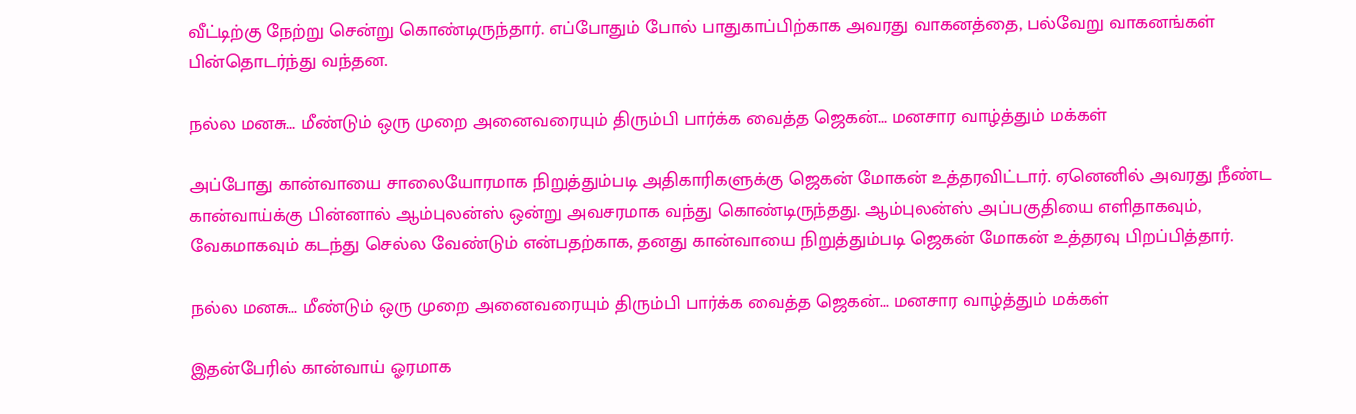வீட்டிற்கு நேற்று சென்று கொண்டிருந்தார். எப்போதும் போல் பாதுகாப்பிற்காக அவரது வாகனத்தை, பல்வேறு வாகனங்கள் பின்தொடர்ந்து வந்தன.

நல்ல மனசு... மீண்டும் ஒரு முறை அனைவரையும் திரும்பி பார்க்க வைத்த ஜெகன்... மனசார வாழ்த்தும் மக்கள்

அப்போது கான்வாயை சாலையோரமாக நிறுத்தும்படி அதிகாரிகளுக்கு ஜெகன் மோகன் உத்தரவிட்டார். ஏனெனில் அவரது நீண்ட கான்வாய்க்கு பின்னால் ஆம்புலன்ஸ் ஒன்று அவசரமாக வந்து கொண்டிருந்தது. ஆம்புலன்ஸ் அப்பகுதியை எளிதாகவும், வேகமாகவும் கடந்து செல்ல வேண்டும் என்பதற்காக, தனது கான்வாயை நிறுத்தும்படி ஜெகன் மோகன் உத்தரவு பிறப்பித்தார்.

நல்ல மனசு... மீண்டும் ஒரு முறை அனைவரையும் திரும்பி பார்க்க வைத்த ஜெகன்... மனசார வாழ்த்தும் மக்கள்

இதன்பேரில் கான்வாய் ஓரமாக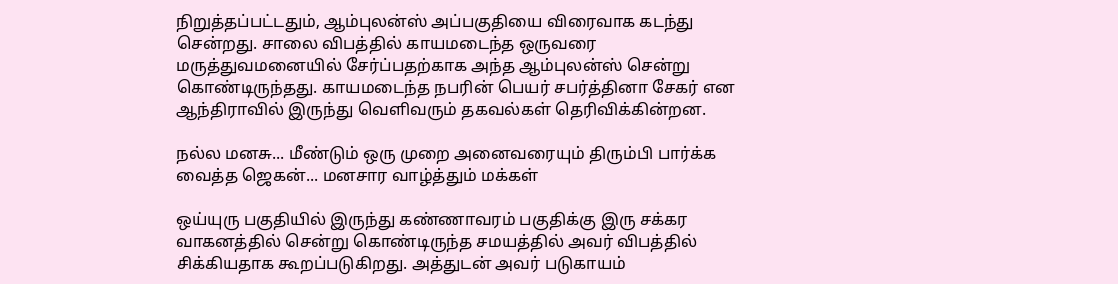நிறுத்தப்பட்டதும், ஆம்புலன்ஸ் அப்பகுதியை விரைவாக கடந்து சென்றது. சாலை விபத்தில் காயமடைந்த ஒருவரை மருத்துவமனையில் சேர்ப்பதற்காக அந்த ஆம்புலன்ஸ் சென்று கொண்டிருந்தது. காயமடைந்த நபரின் பெயர் சபர்த்தினா சேகர் என ஆந்திராவில் இருந்து வெளிவரும் தகவல்கள் தெரிவிக்கின்றன.

நல்ல மனசு... மீண்டும் ஒரு முறை அனைவரையும் திரும்பி பார்க்க வைத்த ஜெகன்... மனசார வாழ்த்தும் மக்கள்

ஒய்யுரு பகுதியில் இருந்து கண்ணாவரம் பகுதிக்கு இரு சக்கர வாகனத்தில் சென்று கொண்டிருந்த சமயத்தில் அவர் விபத்தில் சிக்கியதாக கூறப்படுகிறது. அத்துடன் அவர் படுகாயம்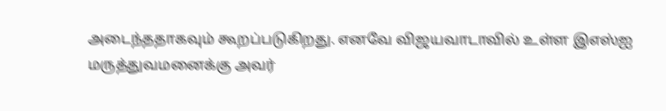அடைந்ததாகவும் கூறப்படுகிறது. எனவே விஜயவாடாவில் உள்ள இஎஸ்ஐ மருத்துவமனைக்கு அவர்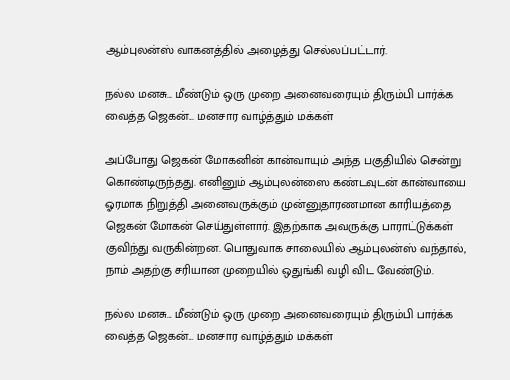ஆம்புலன்ஸ் வாகனத்தில் அழைத்து செல்லப்பட்டார்.

நல்ல மனசு... மீண்டும் ஒரு முறை அனைவரையும் திரும்பி பார்க்க வைத்த ஜெகன்... மனசார வாழ்த்தும் மக்கள்

அப்போது ஜெகன் மோகனின் கான்வாயும் அந்த பகுதியில் சென்று கொண்டிருந்தது. எனினும் ஆம்புலன்ஸை கண்டவுடன் கான்வாயை ஓரமாக நிறுத்தி அனைவருக்கும் முன்னுதாரணமான காரியத்தை ஜெகன் மோகன் செய்துள்ளார். இதற்காக அவருக்கு பாராட்டுக்கள் குவிந்து வருகின்றன. பொதுவாக சாலையில் ஆம்புலன்ஸ் வந்தால், நாம் அதற்கு சரியான முறையில் ஒதுங்கி வழி விட வேண்டும்.

நல்ல மனசு... மீண்டும் ஒரு முறை அனைவரையும் திரும்பி பார்க்க வைத்த ஜெகன்... மனசார வாழ்த்தும் மக்கள்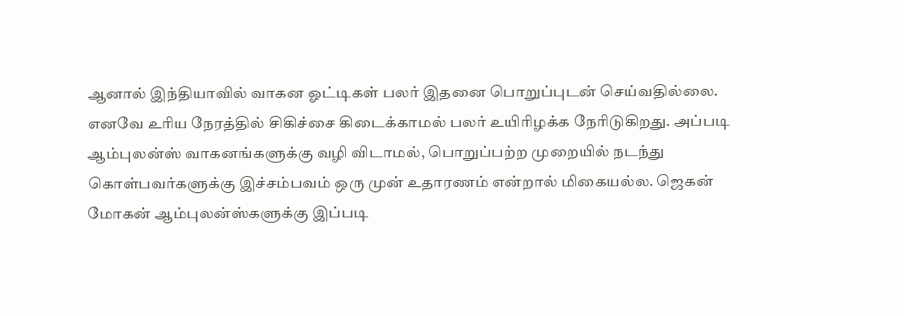ஆனால் இந்தியாவில் வாகன ஓட்டிகள் பலர் இதனை பொறுப்புடன் செய்வதில்லை. எனவே உரிய நேரத்தில் சிகிச்சை கிடைக்காமல் பலர் உயிரிழக்க நேரிடுகிறது. அப்படி ஆம்புலன்ஸ் வாகனங்களுக்கு வழி விடாமல், பொறுப்பற்ற முறையில் நடந்து கொள்பவர்களுக்கு இச்சம்பவம் ஒரு முன் உதாரணம் என்றால் மிகையல்ல. ஜெகன் மோகன் ஆம்புலன்ஸ்களுக்கு இப்படி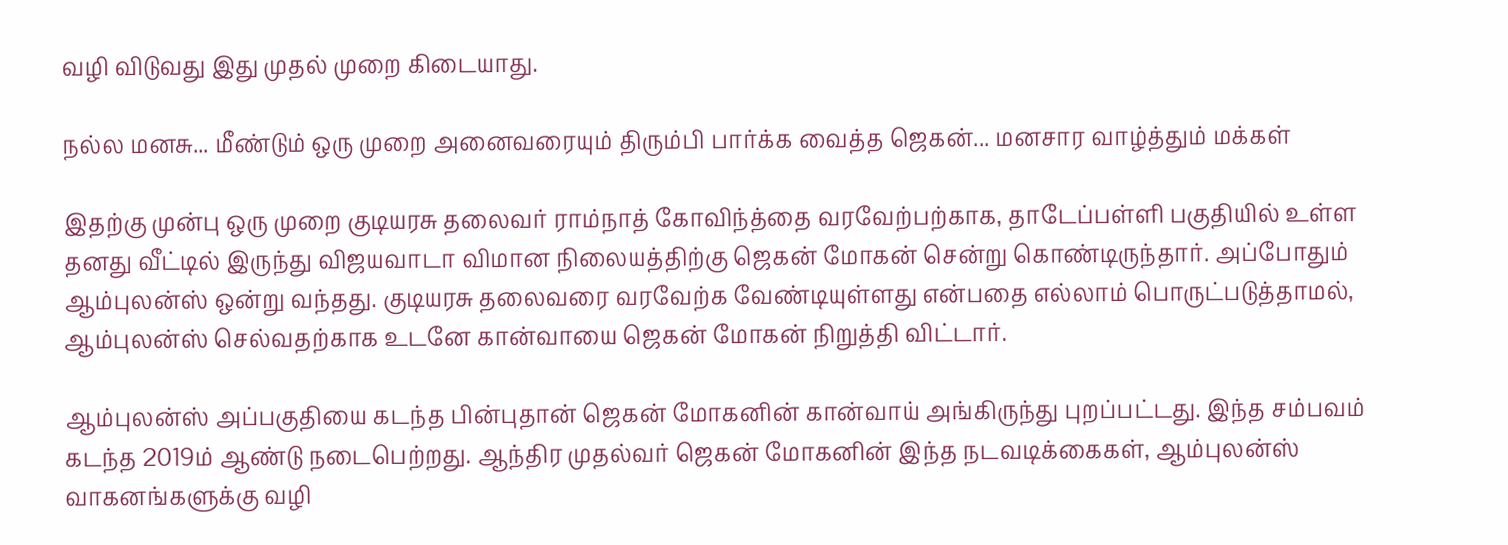வழி விடுவது இது முதல் முறை கிடையாது.

நல்ல மனசு... மீண்டும் ஒரு முறை அனைவரையும் திரும்பி பார்க்க வைத்த ஜெகன்... மனசார வாழ்த்தும் மக்கள்

இதற்கு முன்பு ஒரு முறை குடியரசு தலைவர் ராம்நாத் கோவிந்த்தை வரவேற்பற்காக, தாடேப்பள்ளி பகுதியில் உள்ள தனது வீட்டில் இருந்து விஜயவாடா விமான நிலையத்திற்கு ஜெகன் மோகன் சென்று கொண்டிருந்தார். அப்போதும் ஆம்புலன்ஸ் ஒன்று வந்தது. குடியரசு தலைவரை வரவேற்க வேண்டியுள்ளது என்பதை எல்லாம் பொருட்படுத்தாமல், ஆம்புலன்ஸ் செல்வதற்காக உடனே கான்வாயை ஜெகன் மோகன் நிறுத்தி விட்டார்.

ஆம்புலன்ஸ் அப்பகுதியை கடந்த பின்புதான் ஜெகன் மோகனின் கான்வாய் அங்கிருந்து புறப்பட்டது. இந்த சம்பவம் கடந்த 2019ம் ஆண்டு நடைபெற்றது. ஆந்திர முதல்வர் ஜெகன் மோகனின் இந்த நடவடிக்கைகள், ஆம்புலன்ஸ் வாகனங்களுக்கு வழி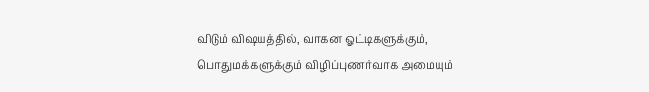விடும் விஷயத்தில், வாகன ஓட்டிகளுக்கும், பொதுமக்களுக்கும் விழிப்புணர்வாக அமையும்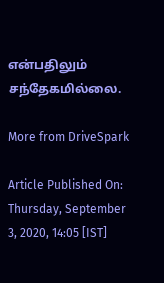என்பதிலும் சந்தேகமில்லை.

More from DriveSpark

Article Published On: Thursday, September 3, 2020, 14:05 [IST]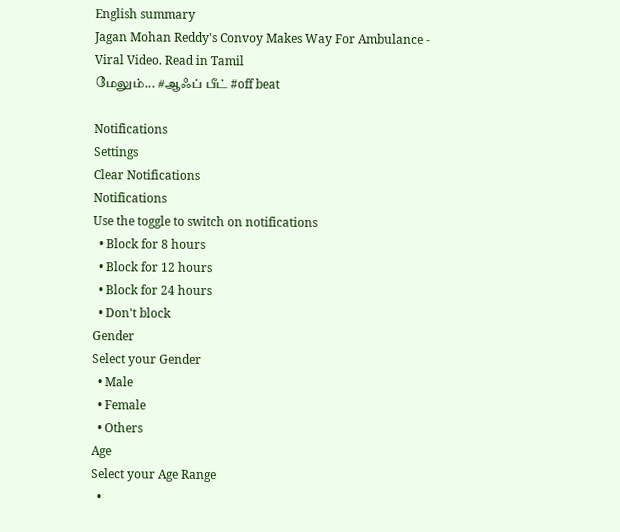English summary
Jagan Mohan Reddy's Convoy Makes Way For Ambulance - Viral Video. Read in Tamil
மேலும்... #ஆஃப் பீட் #off beat

Notifications
Settings
Clear Notifications
Notifications
Use the toggle to switch on notifications
  • Block for 8 hours
  • Block for 12 hours
  • Block for 24 hours
  • Don't block
Gender
Select your Gender
  • Male
  • Female
  • Others
Age
Select your Age Range
  •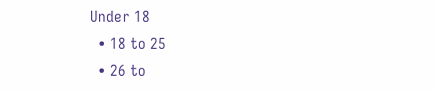Under 18
  • 18 to 25
  • 26 to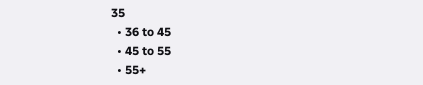35
  • 36 to 45
  • 45 to 55
  • 55+